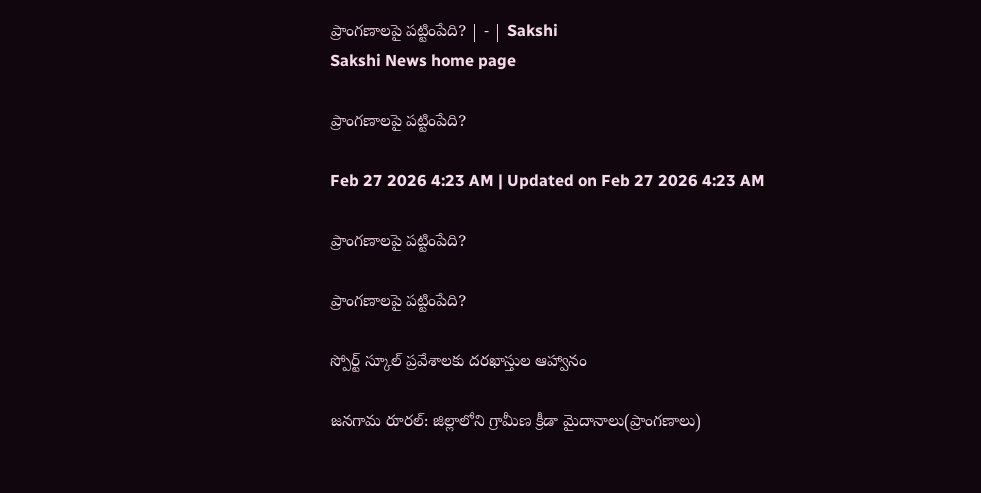ప్రాంగణాలపై పట్టింపేది? | - | Sakshi
Sakshi News home page

ప్రాంగణాలపై పట్టింపేది?

Feb 27 2026 4:23 AM | Updated on Feb 27 2026 4:23 AM

ప్రాంగణాలపై పట్టింపేది?

ప్రాంగణాలపై పట్టింపేది?

స్పోర్ట్‌ స్కూల్‌ ప్రవేశాలకు దరఖాస్తుల ఆహ్వానం

జనగామ రూరల్‌: జిల్లాలోని గ్రామీణ క్రీడా మైదానాలు(ప్రాంగణాలు)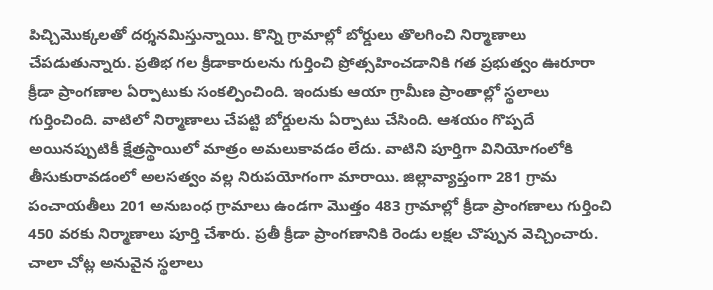పిచ్చిమొక్కలతో దర్శనమిస్తున్నాయి. కొన్ని గ్రామాల్లో బోర్డులు తొలగించి నిర్మాణాలు చేపడుతున్నారు. ప్రతిభ గల క్రీడాకారులను గుర్తించి ప్రోత్సహించడానికి గత ప్రభుత్వం ఊరూరా క్రీడా ప్రాంగణాల ఏర్పాటుకు సంకల్పించింది. ఇందుకు ఆయా గ్రామీణ ప్రాంతాల్లో స్థలాలు గుర్తించింది. వాటిలో నిర్మాణాలు చేపట్టి బోర్డులను ఏర్పాటు చేసింది. ఆశయం గొప్పదే అయినప్పుటికీ క్షేత్రస్థాయిలో మాత్రం అమలుకావడం లేదు. వాటిని పూర్తిగా వినియోగంలోకి తీసుకురావడంలో అలసత్వం వల్ల నిరుపయోగంగా మారాయి. జిల్లావ్యాప్తంగా 281 గ్రామ పంచాయతీలు 201 అనుబంధ గ్రామాలు ఉండగా మొత్తం 483 గ్రామాల్లో క్రీడా ప్రాంగణాలు గుర్తించి 450 వరకు నిర్మాణాలు పూర్తి చేశారు. ప్రతీ క్రీడా ప్రాంగణానికి రెండు లక్షల చొప్పున వెచ్చించారు. చాలా చోట్ల అనువైన స్థలాలు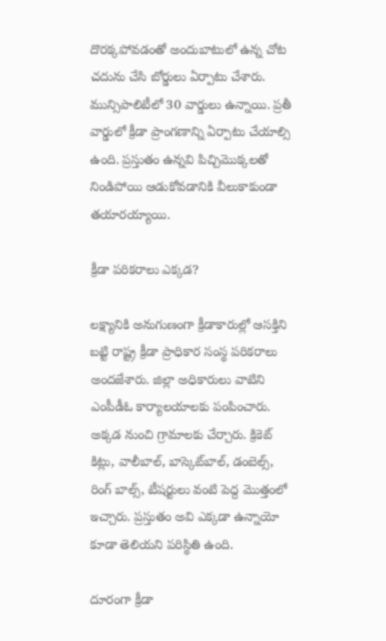దొరక్కపోవడంతో అందుబాటులో ఉన్న చోట చదును చేసి బోర్డులు ఏర్పాటు చేశారు. మున్సిపాలిటీలో 30 వార్డులు ఉన్నాయి. ప్రతీ వార్డులో క్రీడా ప్రాంగణాన్ని ఏర్పాటు చేయాల్సి ఉంది. ప్రస్తుతం ఉన్నవి పిచ్చిమొక్కలతో నిండిపోయి ఆడుకోవడానికి వీలుకాకుండా తయారయ్యాయి.

క్రీడా పరికరాలు ఎక్కడ?

లక్ష్యానికి అనుగుణంగా క్రీడాకారుల్లో ఆసక్తిని బట్టి రాష్ట్ర క్రీడా ప్రాధికార సంస్థ పరికరాలు అందజేశారు. జిల్లా అధికారులు వాటిని ఎంపీడీఓ కార్యాలయాలకు పంపించారు. అక్కడ నుంచి గ్రామాలకు చేర్చారు. క్రికెట్‌ కిట్లు, వాలీబాల్‌, బాస్కెట్‌బాల్‌, డంబెల్స్‌, రింగ్‌ బాల్స్‌, టీషర్టులు వంటి పెద్ద మొత్తంలో ఇచ్చారు. ప్రస్తుతం అవి ఎక్కడా ఉన్నాయో కూడా తెలియని పరిస్థితి ఉంది.

దూరంగా క్రీడా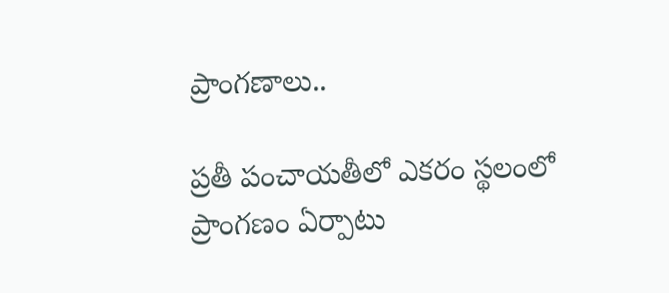ప్రాంగణాలు..

ప్రతీ పంచాయతీలో ఎకరం స్థలంలో ప్రాంగణం ఏర్పాటు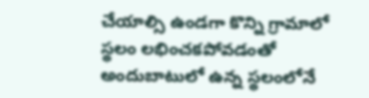చేయాల్సి ఉండగా కొన్ని గ్రామాలో స్థలం లభించకపోవడంతో అందుబాటులో ఉన్న స్థలంలోనే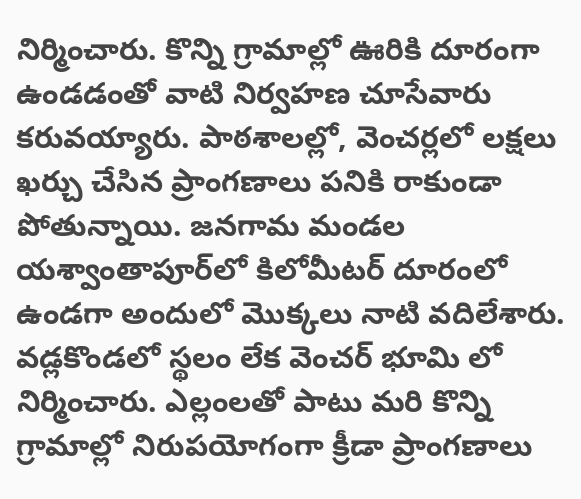నిర్మించారు. కొన్ని గ్రామాల్లో ఊరికి దూరంగా ఉండడంతో వాటి నిర్వహణ చూసేవారు కరువయ్యారు. పాఠశాలల్లో, వెంచర్లలో లక్షలు ఖర్చు చేసిన ప్రాంగణాలు పనికి రాకుండా పోతున్నాయి. జనగామ మండల యశ్వాంతాపూర్‌లో కిలోమీటర్‌ దూరంలో ఉండగా అందులో మొక్కలు నాటి వదిలేశారు. వడ్లకొండలో స్థలం లేక వెంచర్‌ భూమి లో నిర్మించారు. ఎల్లంలతో పాటు మరి కొన్ని గ్రామాల్లో నిరుపయోగంగా క్రీడా ప్రాంగణాలు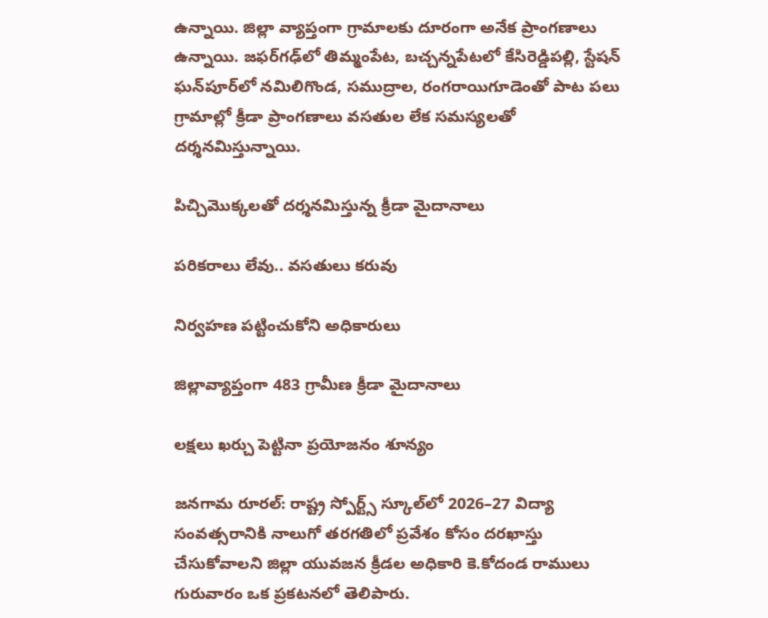ఉన్నాయి. జిల్లా వ్యాప్తంగా గ్రామాలకు దూరంగా అనేక ప్రాంగణాలు ఉన్నాయి. జఫర్‌గఢ్‌లో తిమ్మంపేట, బచ్చన్నపేటలో కేసిరెడ్డిపల్లి, స్టేషన్‌ ఘన్‌పూర్‌లో నమిలిగొండ, సముద్రాల, రంగరాయిగూడెంతో పాట పలు గ్రామాల్లో క్రీడా ప్రాంగణాలు వసతుల లేక సమస్యలతో దర్శనమిస్తున్నాయి.

పిచ్చిమొక్కలతో దర్శనమిస్తున్న క్రీడా మైదానాలు

పరికరాలు లేవు.. వసతులు కరువు

నిర్వహణ పట్టించుకోని అధికారులు

జిల్లావ్యాప్తంగా 483 గ్రామీణ క్రీడా మైదానాలు

లక్షలు ఖర్చు పెట్టినా ప్రయోజనం శూన్యం

జనగామ రూరల్‌: రాష్ట్ర స్పోర్ట్స్‌ స్కూల్‌లో 2026–27 విద్యా సంవత్సరానికి నాలుగో తరగతిలో ప్రవేశం కోసం దరఖాస్తు చేసుకోవాలని జిల్లా యువజన క్రీడల అధికారి కె.కోదండ రాములు గురువారం ఒక ప్రకటనలో తెలిపారు.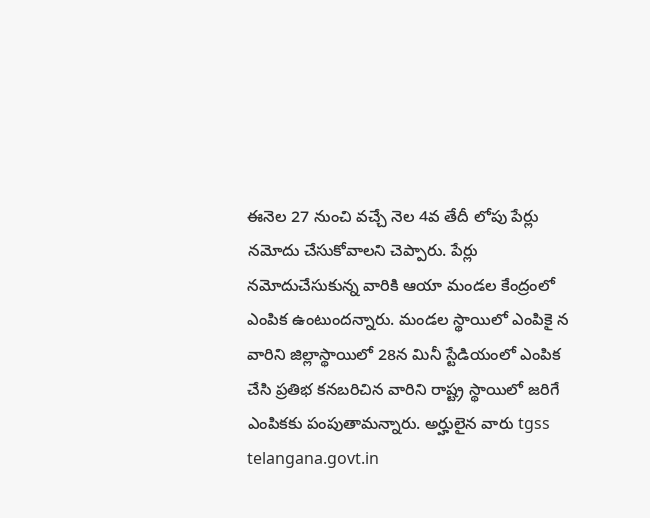ఈనెల 27 నుంచి వచ్చే నెల 4వ తేదీ లోపు పేర్లు నమోదు చేసుకోవాలని చెప్పారు. పేర్లు నమోదుచేసుకున్న వారికి ఆయా మండల కేంద్రంలో ఎంపిక ఉంటుందన్నారు. మండల స్థాయిలో ఎంపికై న వారిని జిల్లాస్థాయిలో 28న మినీ స్టేడియంలో ఎంపిక చేసి ప్రతిభ కనబరిచిన వారిని రాష్ట్ర స్థాయిలో జరిగే ఎంపికకు పంపుతామన్నారు. అర్హులైన వారు tgss telangana.govt.in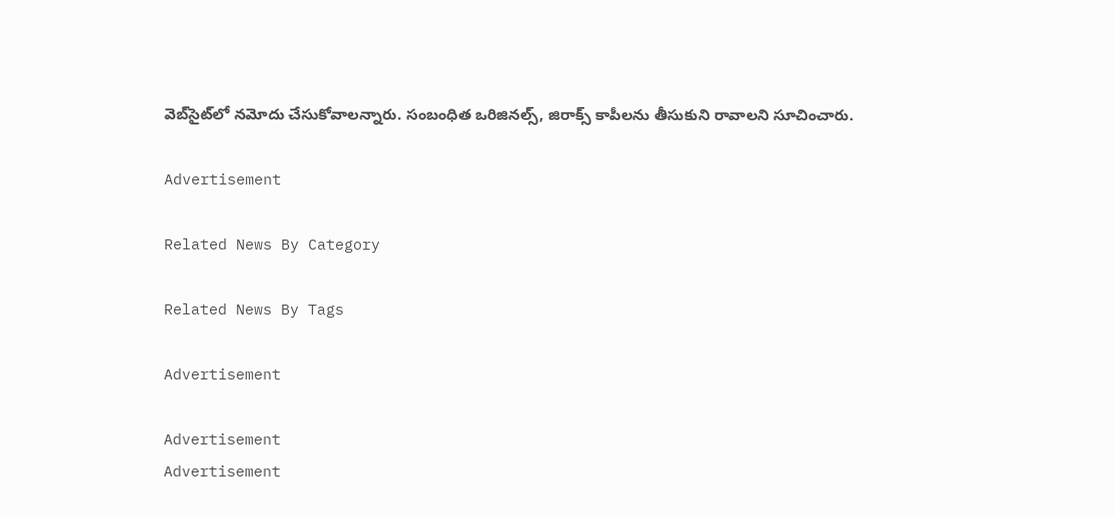వెబ్‌సైట్‌లో నమోదు చేసుకోవాలన్నారు. సంబంధిత ఒరిజినల్స్‌, జిరాక్స్‌ కాపీలను తీసుకుని రావాలని సూచించారు.

Advertisement

Related News By Category

Related News By Tags

Advertisement

Advertisement
Advertisement